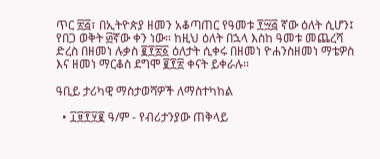ጥር ፳፭፣ በኢትዮጵያ ዘመን አቆጣጠር የዓመቱ ፻፵፭ ኛው ዕለት ሲሆን፤ የበጋ ወቅት ፴ኛው ቀን ነው። ከዚህ ዕለት በኋላ እስከ ዓመቱ መጨረሻ ድረስ በዘመነ ሉቃስ ፪፻፳፩ ዕለታት ሲቀሩ በዘመነ ዮሐንስዘመነ ማቴዎስ እና ዘመነ ማርቆስ ደግሞ ፪፻፳ ቀናት ይቀራሉ።

ዓቢይ ታሪካዊ ማስታወሻዎች ለማስተካከል

  • ፲፱፻፶፪ ዓ/ም - የብሪታንያው ጠቅላይ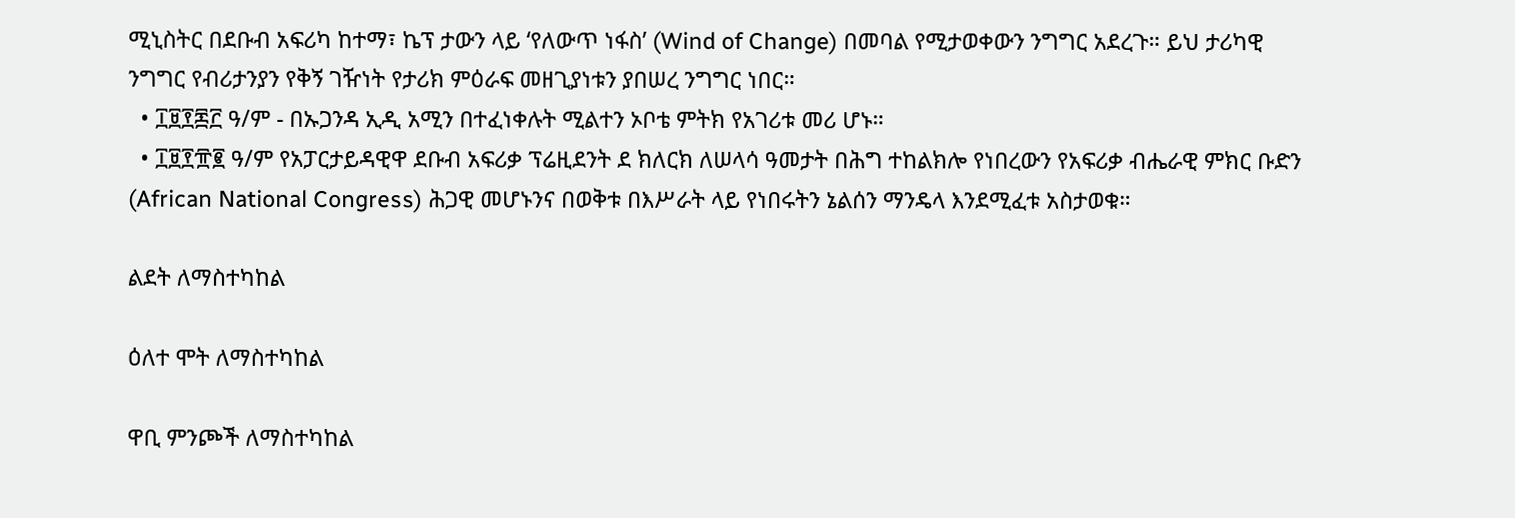ሚኒስትር በደቡብ አፍሪካ ከተማ፣ ኬፕ ታውን ላይ ‘የለውጥ ነፋስ’ (Wind of Change) በመባል የሚታወቀውን ንግግር አደረጉ። ይህ ታሪካዊ ንግግር የብሪታንያን የቅኝ ገዥነት የታሪክ ምዕራፍ መዘጊያነቱን ያበሠረ ንግግር ነበር።
  • ፲፱፻፷፫ ዓ/ም - በኡጋንዳ ኢዲ አሚን በተፈነቀሉት ሚልተን ኦቦቴ ምትክ የአገሪቱ መሪ ሆኑ።
  • ፲፱፻፹፪ ዓ/ም የአፓርታይዳዊዋ ደቡብ አፍሪቃ ፕሬዚደንት ደ ክለርክ ለሠላሳ ዓመታት በሕግ ተከልክሎ የነበረውን የአፍሪቃ ብሔራዊ ምክር ቡድን (African National Congress) ሕጋዊ መሆኑንና በወቅቱ በእሥራት ላይ የነበሩትን ኔልሰን ማንዴላ እንደሚፈቱ አስታወቁ።

ልደት ለማስተካከል

ዕለተ ሞት ለማስተካከል

ዋቢ ምንጮች ለማስተካከል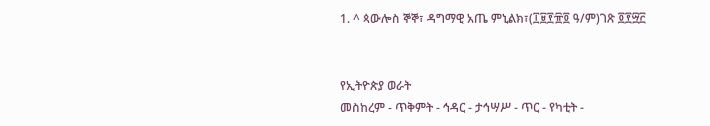1. ^ ጳውሎስ ኞኞ፣ ዳግማዊ አጤ ምኒልክ፣(፲፱፻፹፬ ዓ/ም)ገጽ ፬፻፵፫


የኢትዮጵያ ወራት
መስከረም - ጥቅምት - ኅዳር - ታኅሣሥ - ጥር - የካቲት -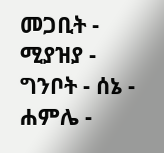መጋቢት - ሚያዝያ - ግንቦት - ሰኔ - ሐምሌ -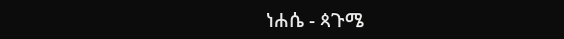ነሐሴ - ጳጉሜ